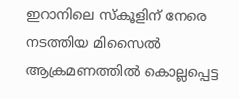ഇറാനിലെ സ്കൂളിന് നേരെ നടത്തിയ മിസൈൽ ആക്രമണത്തിൽ കൊല്ലപ്പെട്ട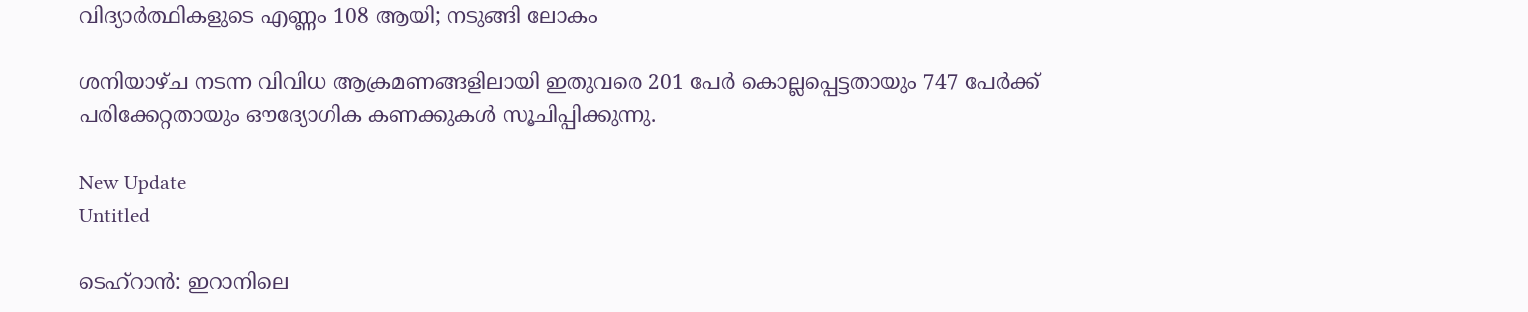വിദ്യാർത്ഥികളുടെ എണ്ണം 108 ആയി; നടുങ്ങി ലോകം

ശനിയാഴ്ച നടന്ന വിവിധ ആക്രമണങ്ങളിലായി ഇതുവരെ 201 പേര്‍ കൊല്ലപ്പെട്ടതായും 747 പേര്‍ക്ക് പരിക്കേറ്റതായും ഔദ്യോഗിക കണക്കുകള്‍ സൂചിപ്പിക്കുന്നു.

New Update
Untitled

ടെഹ്റാന്‍: ഇറാനിലെ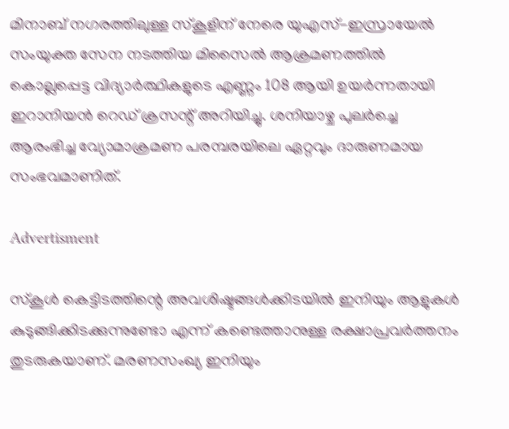മിനാബ് നഗരത്തിലുള്ള സ്‌കൂളിന് നേരെ യുഎസ്-ഇസ്രായേല്‍ സംയുക്ത സേന നടത്തിയ മിസൈല്‍ ആക്രമണത്തില്‍ കൊല്ലപ്പെട്ട വിദ്യാര്‍ത്ഥികളുടെ എണ്ണം 108 ആയി ഉയര്‍ന്നതായി ഇറാനിയന്‍ റെഡ് ക്രസന്റ് അറിയിച്ചു. ശനിയാഴ്ച പുലര്‍ച്ചെ ആരംഭിച്ച വ്യോമാക്രമണ പരമ്പരയിലെ ഏറ്റവും ദാരുണമായ സംഭവമാണിത്.

Advertisment

സ്‌കൂള്‍ കെട്ടിടത്തിന്റെ അവശിഷ്ടങ്ങള്‍ക്കിടയില്‍ ഇനിയും ആളുകള്‍ കുടുങ്ങിക്കിടക്കുന്നുണ്ടോ എന്ന് കണ്ടെത്താനുള്ള രക്ഷാപ്രവര്‍ത്തനം തുടരുകയാണ്. മരണസംഖ്യ ഇനിയും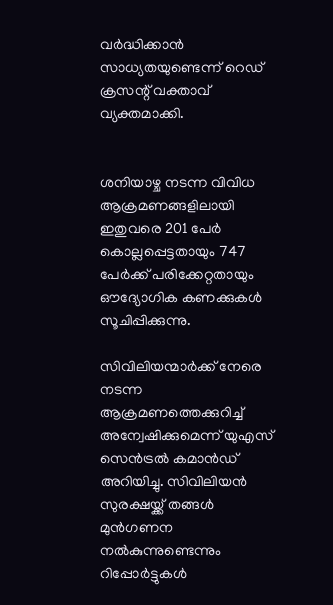വര്‍ദ്ധിക്കാന്‍ സാധ്യതയുണ്ടെന്ന് റെഡ് ക്രസന്റ് വക്താവ് വ്യക്തമാക്കി.


ശനിയാഴ്ച നടന്ന വിവിധ ആക്രമണങ്ങളിലായി ഇതുവരെ 201 പേര്‍ കൊല്ലപ്പെട്ടതായും 747 പേര്‍ക്ക് പരിക്കേറ്റതായും ഔദ്യോഗിക കണക്കുകള്‍ സൂചിപ്പിക്കുന്നു.

സിവിലിയന്മാര്‍ക്ക് നേരെ നടന്ന ആക്രമണത്തെക്കുറിച്ച് അന്വേഷിക്കുമെന്ന് യുഎസ് സെന്‍ട്രല്‍ കമാന്‍ഡ് അറിയിച്ചു. സിവിലിയന്‍ സുരക്ഷയ്ക്ക് തങ്ങള്‍ മുന്‍ഗണന നല്‍കുന്നുണ്ടെന്നും റിപ്പോര്‍ട്ടുകള്‍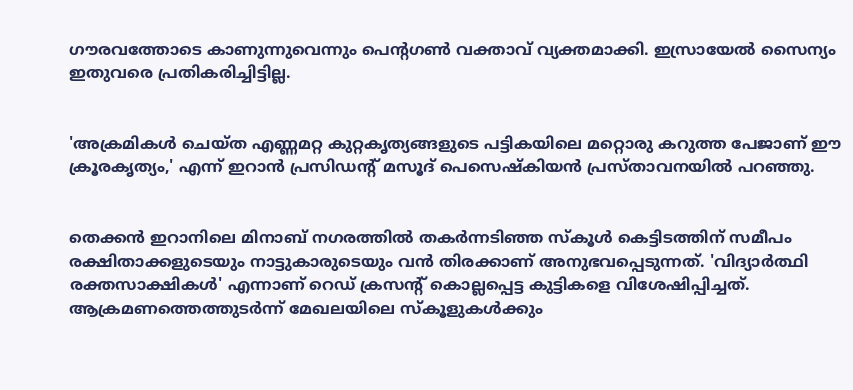ഗൗരവത്തോടെ കാണുന്നുവെന്നും പെന്റഗണ്‍ വക്താവ് വ്യക്തമാക്കി. ഇസ്രായേല്‍ സൈന്യം ഇതുവരെ പ്രതികരിച്ചിട്ടില്ല.


'അക്രമികള്‍ ചെയ്ത എണ്ണമറ്റ കുറ്റകൃത്യങ്ങളുടെ പട്ടികയിലെ മറ്റൊരു കറുത്ത പേജാണ് ഈ ക്രൂരകൃത്യം,' എന്ന് ഇറാന്‍ പ്രസിഡന്റ് മസൂദ് പെസെഷ്‌കിയന്‍ പ്രസ്താവനയില്‍ പറഞ്ഞു.


തെക്കന്‍ ഇറാനിലെ മിനാബ് നഗരത്തില്‍ തകര്‍ന്നടിഞ്ഞ സ്‌കൂള്‍ കെട്ടിടത്തിന് സമീപം രക്ഷിതാക്കളുടെയും നാട്ടുകാരുടെയും വന്‍ തിരക്കാണ് അനുഭവപ്പെടുന്നത്. 'വിദ്യാര്‍ത്ഥി രക്തസാക്ഷികള്‍' എന്നാണ് റെഡ് ക്രസന്റ് കൊല്ലപ്പെട്ട കുട്ടികളെ വിശേഷിപ്പിച്ചത്. ആക്രമണത്തെത്തുടര്‍ന്ന് മേഖലയിലെ സ്‌കൂളുകള്‍ക്കും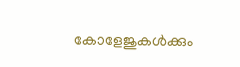കോളേജുകള്‍ക്കും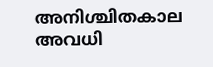അനിശ്ചിതകാല അവധി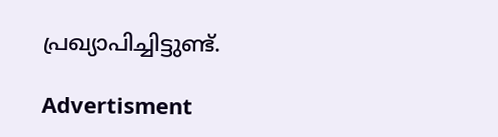പ്രഖ്യാപിച്ചിട്ടുണ്ട്.

Advertisment